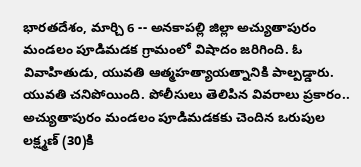భారతదేశం, మార్చి 6 -- అనకాపల్లి జిల్లా అచ్యుతాపురం మండలం పూడిమడక గ్రామంలో విషాదం జరిగింది. ఓ వివాహితుడు, యువతి ఆత్మహత్యాయత్నానికి పాల్పడ్డారు. యువతి చనిపోయింది. పోలీసులు తెలిపిన వివరాలు ప్రకారం.. అచ్యుతాపురం మండలం పూడిమడకకు చెందిన ఒరుపుల లక్ష్మణ్ (30)కి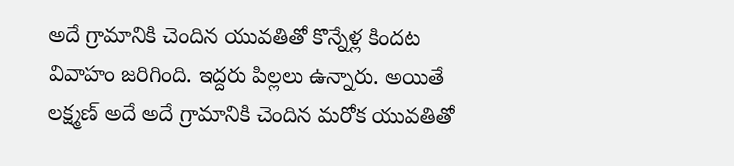అదే గ్రామానికి చెందిన యువతితో కొన్నేళ్ల కిందట వివాహం జరిగింది. ఇద్దరు పిల్లలు ఉన్నారు. అయితే లక్ష్మణ్ అదే అదే గ్రామానికి చెందిన మరోక యువతితో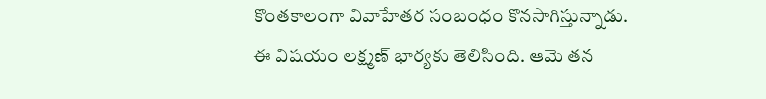కొంతకాలంగా వివాహేతర సంబంధం కొనసాగిస్తున్నాడు.
ఈ విషయం లక్ష్మణ్ భార్యకు తెలిసింది. ఆమె తన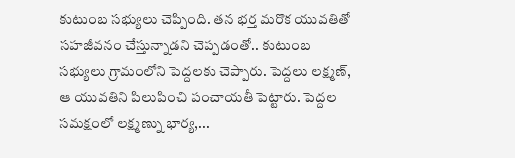కుటుంబ సభ్యులు చెప్పింది. తన భర్త మరొక యువతితో సహజీవనం చేస్తున్నాడని చెప్పడంతో.. కుటుంబ సభ్యులు గ్రామంలోని పెద్దలకు చెప్పారు. పెద్దలు లక్ష్మణ్, ఆ యువతిని పిలుపించి పంచాయతీ పెట్టారు. పెద్దల సమక్షంలో లక్ష్మణ్ను భార్య,...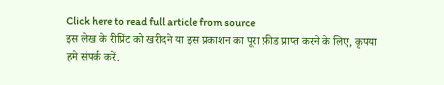Click here to read full article from source
इस लेख के रीप्रिंट को खरीदने या इस प्रकाशन का पूरा फ़ीड प्राप्त करने के लिए, कृपया
हमे संपर्क करें.